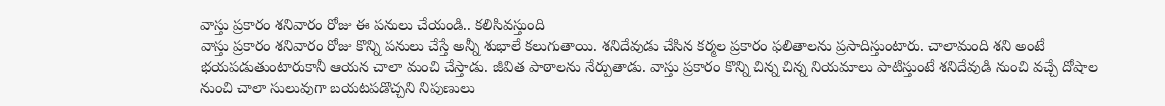వాస్తు ప్రకారం శనివారం రోజు ఈ పనులు చేయండి.. కలిసివస్తుంది
వాస్తు ప్రకారం శనివారం రోజు కొన్ని పనులు చేస్తే అన్నీ శుభాలే కలుగుతాయి. శనిదేవుడు చేసిన కర్మల ప్రకారం ఫలితాలను ప్రసాదిస్తుంటారు. చాలామంది శని అంటే భయపడుతుంటారుకానీ ఆయన చాలా మంచి చేస్తాడు. జీవిత పాఠాలను నేర్పుతాడు. వాస్తు ప్రకారం కొన్ని చిన్న చిన్న నియమాలు పాటిస్తుంటే శనిదేవుడి నుంచి వచ్చే దోషాల నుంచి చాలా సులువుగా బయటపడొచ్చని నిపుణులు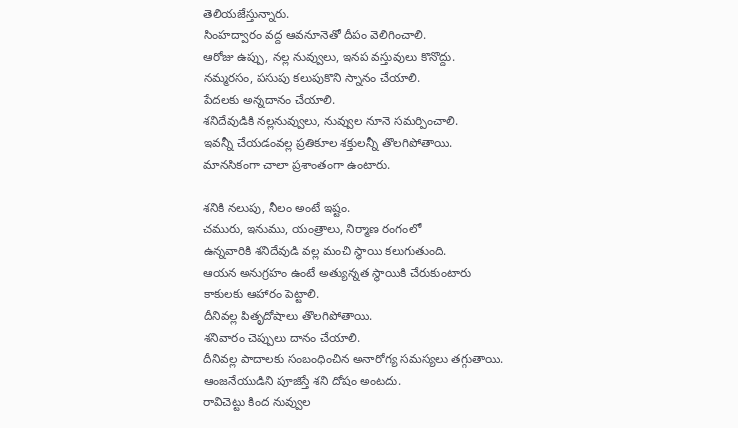తెలియజేస్తున్నారు.
సింహద్వారం వద్ద ఆవనూనెతో దీపం వెలిగించాలి.
ఆరోజు ఉప్పు, నల్ల నువ్వులు, ఇనప వస్తువులు కొనొద్దు.
నమ్మరసం, పసుపు కలుపుకొని స్నానం చేయాలి.
పేదలకు అన్నదానం చేయాలి.
శనిదేవుడికి నల్లనువ్వులు, నువ్వుల నూనె సమర్పించాలి.
ఇవన్నీ చేయడంవల్ల ప్రతికూల శక్తులన్నీ తొలగిపోతాయి.
మానసికంగా చాలా ప్రశాంతంగా ఉంటారు.

శనికి నలుపు, నీలం అంటే ఇష్టం.
చమురు, ఇనుము, యంత్రాలు, నిర్మాణ రంగంలో
ఉన్నవారికి శనిదేవుడి వల్ల మంచి స్థాయి కలుగుతుంది.
ఆయన అనుగ్రహం ఉంటే అత్యున్నత స్థాయికి చేరుకుంటారు
కాకులకు ఆహారం పెట్టాలి.
దీనివల్ల పితృదోషాలు తొలగిపోతాయి.
శనివారం చెప్పులు దానం చేయాలి.
దీనివల్ల పాదాలకు సంబంధించిన అనారోగ్య సమస్యలు తగ్గుతాయి.
ఆంజనేయుడిని పూజిస్తే శని దోషం అంటదు.
రావిచెట్టు కింద నువ్వుల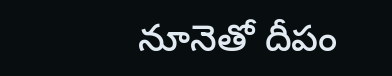నూనెతో దీపం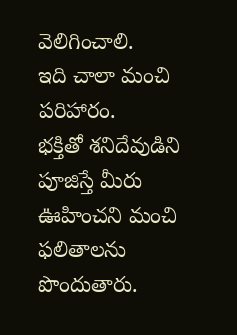వెలిగించాలి.
ఇది చాలా మంచి పరిహారం.
భక్తితో శనిదేవుడిని పూజిస్తే మీరు ఊహించని మంచి ఫలితాలను పొందుతారు.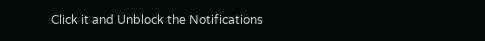Click it and Unblock the Notifications